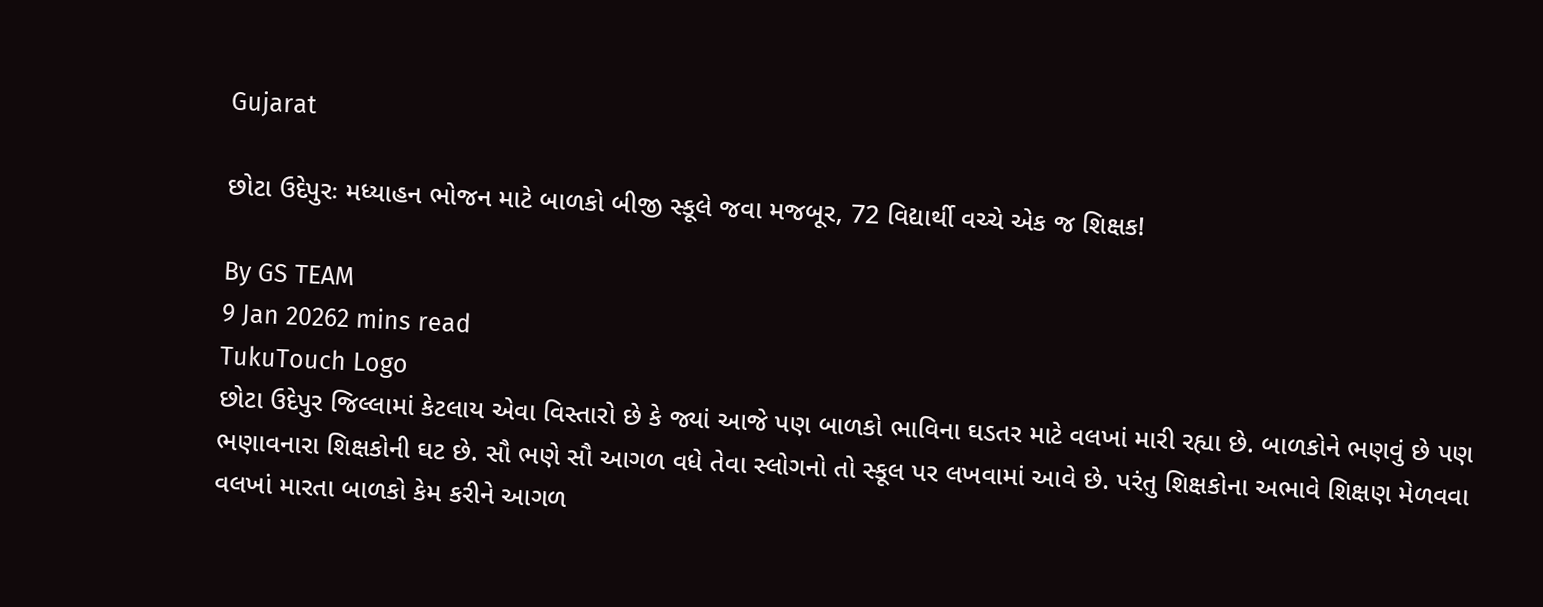Gujarat

છોટા ઉદેપુરઃ મધ્યાહન ભોજન માટે બાળકો બીજી સ્કૂલે જવા મજબૂર, 72 વિદ્યાર્થી વચ્ચે એક જ શિક્ષક!

By GS TEAM
9 Jan 20262 mins read
TukuTouch Logo
છોટા ઉદેપુર જિલ્લામાં કેટલાય એવા વિસ્તારો છે કે જ્યાં આજે પણ બાળકો ભાવિના ઘડતર માટે વલખાં મારી રહ્યા છે. બાળકોને ભણવું છે પણ ભણાવનારા શિક્ષકોની ઘટ છે. સૌ ભણે સૌ આગળ વધે તેવા સ્લોગનો તો સ્કૂલ પર લખવામાં આવે છે. પરંતુ શિક્ષકોના અભાવે શિક્ષણ મેળવવા વલખાં મારતા બાળકો કેમ કરીને આગળ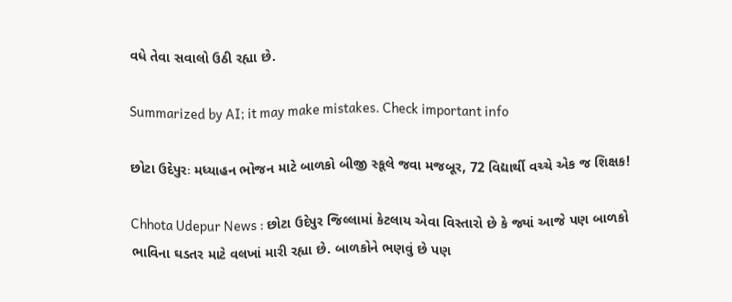વધે તેવા સવાલો ઉઠી રહ્યા છે.

Summarized by AI; it may make mistakes. Check important info

છોટા ઉદેપુરઃ મધ્યાહન ભોજન માટે બાળકો બીજી સ્કૂલે જવા મજબૂર, 72 વિદ્યાર્થી વચ્ચે એક જ શિક્ષક!

Chhota Udepur News : છોટા ઉદેપુર જિલ્લામાં કેટલાય એવા વિસ્તારો છે કે જ્યાં આજે પણ બાળકો ભાવિના ઘડતર માટે વલખાં મારી રહ્યા છે. બાળકોને ભણવું છે પણ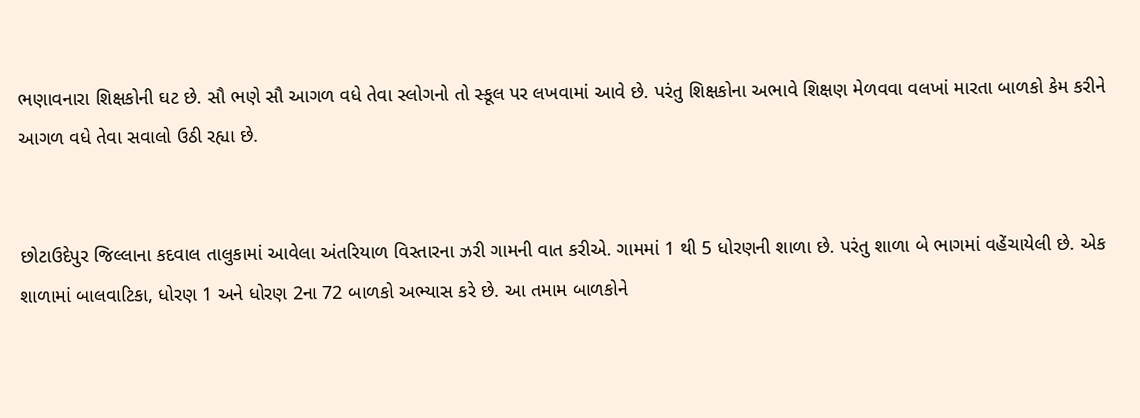ભણાવનારા શિક્ષકોની ઘટ છે. સૌ ભણે સૌ આગળ વધે તેવા સ્લોગનો તો સ્કૂલ પર લખવામાં આવે છે. પરંતુ શિક્ષકોના અભાવે શિક્ષણ મેળવવા વલખાં મારતા બાળકો કેમ કરીને આગળ વધે તેવા સવાલો ઉઠી રહ્યા છે.


છોટાઉદેપુર જિલ્લાના કદવાલ તાલુકામાં આવેલા અંતરિયાળ વિસ્તારના ઝરી ગામની વાત કરીએ. ગામમાં 1 થી 5 ધોરણની શાળા છે. પરંતુ શાળા બે ભાગમાં વહેંચાયેલી છે. એક શાળામાં બાલવાટિકા, ધોરણ 1 અને ધોરણ 2ના 72 બાળકો અભ્યાસ કરે છે. આ તમામ બાળકોને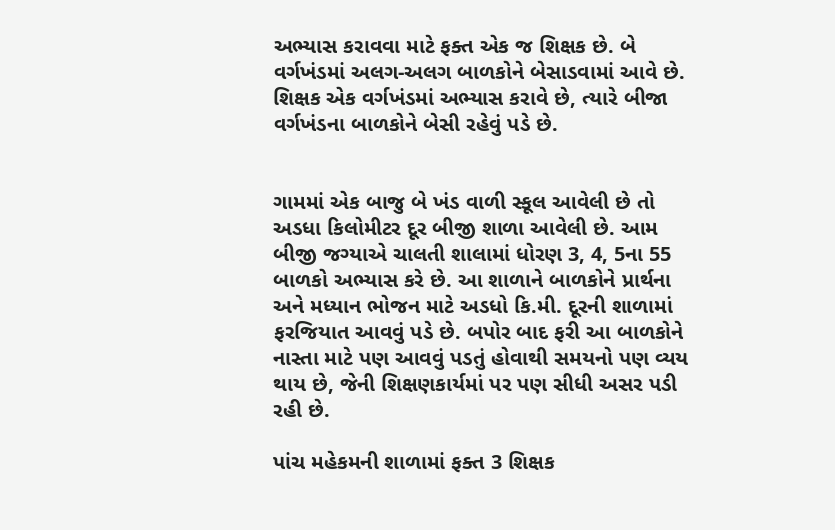અભ્યાસ કરાવવા માટે ફક્ત એક જ શિક્ષક છે. બે વર્ગખંડમાં અલગ-અલગ બાળકોને બેસાડવામાં આવે છે. શિક્ષક એક વર્ગખંડમાં અભ્યાસ કરાવે છે, ત્યારે બીજા વર્ગખંડના બાળકોને બેસી રહેવું પડે છે.


ગામમાં એક બાજુ બે ખંડ વાળી સ્કૂલ આવેલી છે તો અડધા કિલોમીટર દૂર બીજી શાળા આવેલી છે. આમ બીજી જગ્યાએ ચાલતી શાલામાં ધોરણ 3, 4, 5ના 55 બાળકો અભ્યાસ કરે છે. આ શાળાને બાળકોને પ્રાર્થના અને મધ્યાન ભોજન માટે અડધો કિ.મી. દૂરની શાળામાં ફરજિયાત આવવું પડે છે. બપોર બાદ ફરી આ બાળકોને નાસ્તા માટે પણ આવવું પડતું હોવાથી સમયનો પણ વ્યય થાય છે, જેની શિક્ષણકાર્યમાં પર પણ સીધી અસર પડી રહી છે.

પાંચ મહેકમની શાળામાં ફક્ત 3 શિક્ષક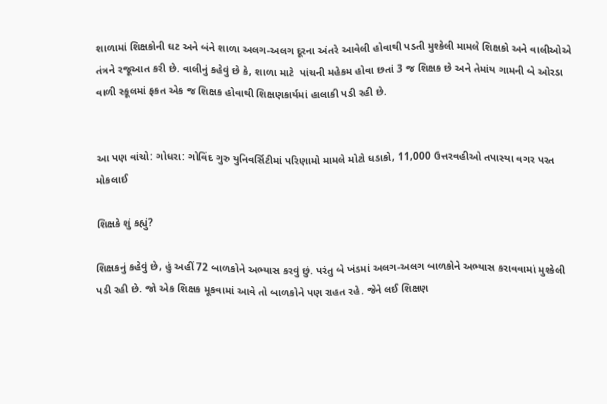શાળામાં શિક્ષકોની ઘટ અને બંને શાળા અલગ-અલગ દૂરના અંતરે આવેલી હોવાથી પડતી મુશ્કેલી મામલે શિક્ષકો અને વાલીઓએ તંત્રને રજૂઆત કરી છે. વાલીનું કહેવું છે કે, શાળા માટે  પાંચની મહેકમ હોવા છતાં 3 જ શિક્ષક છે અને તેમાંય ગામની બે ઓરડા વાળી સ્કૂલમાં ફકત એક જ શિક્ષક હોવાથી શિક્ષણકાર્યમાં હાલાકી પડી રહી છે.


આ પણ વાંચો: ગોધરા: ગોવિંદ ગુરુ યુનિવર્સિટીમાં પરિણામો મામલે મોટો ધડાકો, 11,000 ઉત્તરવહીઓ તપાસ્યા વગર પરત મોકલાઈ

શિક્ષકે શું કહ્યું?

શિક્ષકનું કહેવું છે, હું અહીં 72 બાળકોને અભ્યાસ કરવું છું. પરંતુ બે ખંડમાં અલગ-અલગ બાળકોને અભ્યાસ કરાવવામાં મુશ્કેલી પડી રહી છે. જો એક શિક્ષક મૂકવામાં આવે તો બાળકોને પણ રાહત રહે. જેને લઈ શિક્ષણ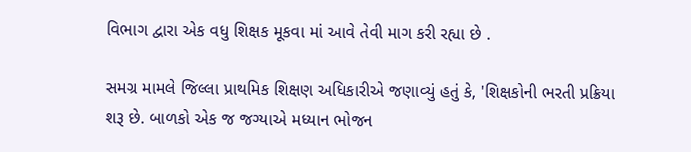વિભાગ દ્વારા એક વધુ શિક્ષક મૂકવા માં આવે તેવી માગ કરી રહ્યા છે .

સમગ્ર મામલે જિલ્લા પ્રાથમિક શિક્ષણ અધિકારીએ જણાવ્યું હતું કે, 'શિક્ષકોની ભરતી પ્રક્રિયા શરૂ છે. બાળકો એક જ જગ્યાએ મધ્યાન ભોજન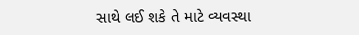સાથે લઈ શકે તે માટે વ્યવસ્થા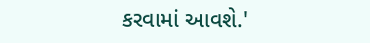કરવામાં આવશે.'